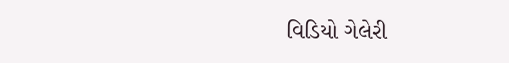વિડિયો ગેલેરી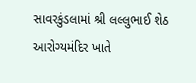સાવરકુંડલામાં શ્રી લલ્લુભાઈ શેઠ આરોગ્યમંદિર ખાતે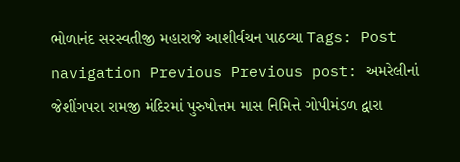ભોળાનંદ સરસ્વતીજી મહારાજે આશીર્વચન પાઠવ્યા Tags: Post navigation Previous Previous post: અમરેલીનાં જેશીંગપરા રામજી મંદિરમાં પુરુષોત્તમ માસ નિમિત્તે ગોપીમંડળ દ્વારા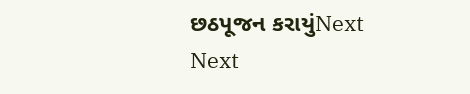છઠપૂજન કરાયુંNext Next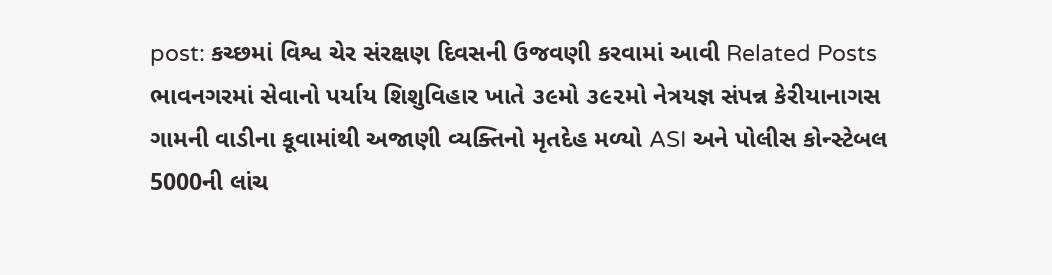post: કચ્છમાં વિશ્વ ચેર સંરક્ષણ દિવસની ઉજવણી કરવામાં આવી Related Posts ભાવનગરમાં સેવાનો પર્યાય શિશુવિહાર ખાતે ૩૯મો ૩૯૨મો નેત્રયજ્ઞ સંપન્ન કેરીયાનાગસ ગામની વાડીના કૂવામાંથી અજાણી વ્યક્તિનો મૃતદેહ મળ્યો ASI અને પોલીસ કોન્સ્ટેબલ 5000ની લાંચ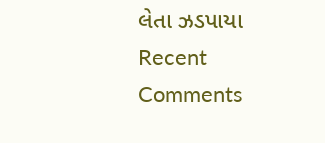લેતા ઝડપાયા
Recent Comments